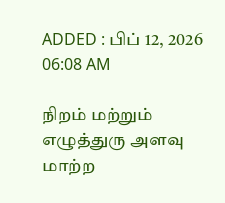ADDED : பிப் 12, 2026 06:08 AM

நிறம் மற்றும் எழுத்துரு அளவு மாற்ற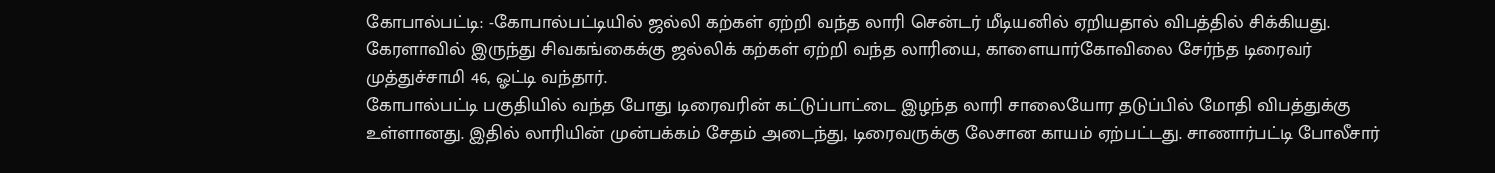கோபால்பட்டி: -கோபால்பட்டியில் ஜல்லி கற்கள் ஏற்றி வந்த லாரி சென்டர் மீடியனில் ஏறியதால் விபத்தில் சிக்கியது. கேரளாவில் இருந்து சிவகங்கைக்கு ஜல்லிக் கற்கள் ஏற்றி வந்த லாரியை, காளையார்கோவிலை சேர்ந்த டிரைவர் முத்துச்சாமி 46, ஓட்டி வந்தார்.
கோபால்பட்டி பகுதியில் வந்த போது டிரைவரின் கட்டுப்பாட்டை இழந்த லாரி சாலையோர தடுப்பில் மோதி விபத்துக்கு உள்ளானது. இதில் லாரியின் முன்பக்கம் சேதம் அடைந்து, டிரைவருக்கு லேசான காயம் ஏற்பட்டது. சாணார்பட்டி போலீசார்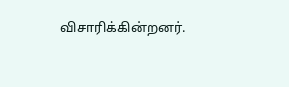விசாரிக்கின்றனர்.